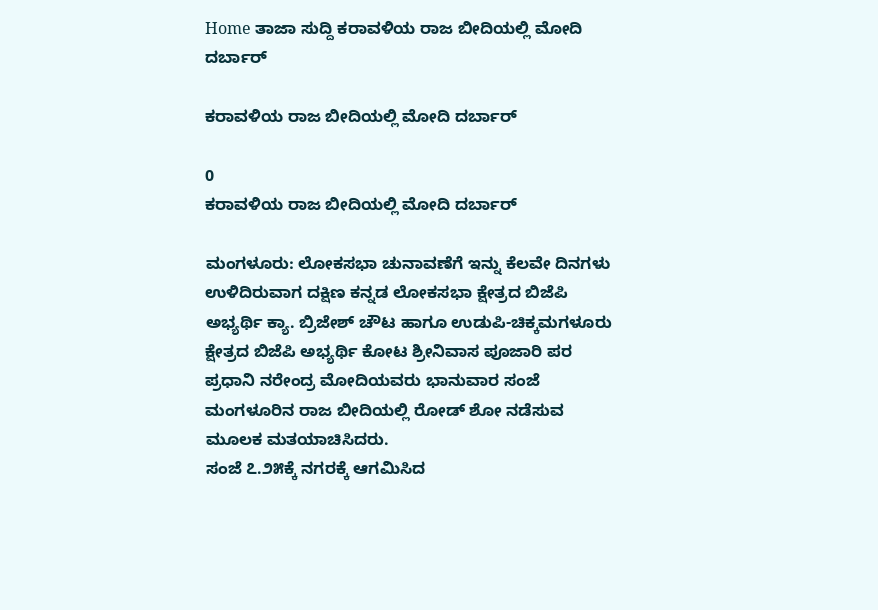Home ತಾಜಾ ಸುದ್ದಿ ಕರಾವಳಿಯ ರಾಜ ಬೀದಿಯಲ್ಲಿ ಮೋದಿ ದರ್ಬಾರ್

ಕರಾವಳಿಯ ರಾಜ ಬೀದಿಯಲ್ಲಿ ಮೋದಿ ದರ್ಬಾರ್

0
ಕರಾವಳಿಯ ರಾಜ ಬೀದಿಯಲ್ಲಿ ಮೋದಿ ದರ್ಬಾರ್

ಮಂಗಳೂರು: ಲೋಕಸಭಾ ಚುನಾವಣೆಗೆ ಇನ್ನು ಕೆಲವೇ ದಿನಗಳು ಉಳಿದಿರುವಾಗ ದಕ್ಷಿಣ ಕನ್ನಡ ಲೋಕಸಭಾ ಕ್ಷೇತ್ರದ ಬಿಜೆಪಿ ಅಭ್ಯರ್ಥಿ ಕ್ಯಾ. ಬ್ರಿಜೇಶ್ ಚೌಟ ಹಾಗೂ ಉಡುಪಿ-ಚಿಕ್ಕಮಗಳೂರು ಕ್ಷೇತ್ರದ ಬಿಜೆಪಿ ಅಭ್ಯರ್ಥಿ ಕೋಟ ಶ್ರೀನಿವಾಸ ಪೂಜಾರಿ ಪರ ಪ್ರಧಾನಿ ನರೇಂದ್ರ ಮೋದಿಯವರು ಭಾನುವಾರ ಸಂಜೆ ಮಂಗಳೂರಿನ ರಾಜ ಬೀದಿಯಲ್ಲಿ ರೋಡ್ ಶೋ ನಡೆಸುವ ಮೂಲಕ ಮತಯಾಚಿಸಿದರು.
ಸಂಜೆ ೭.೨೫ಕ್ಕೆ ನಗರಕ್ಕೆ ಆಗಮಿಸಿದ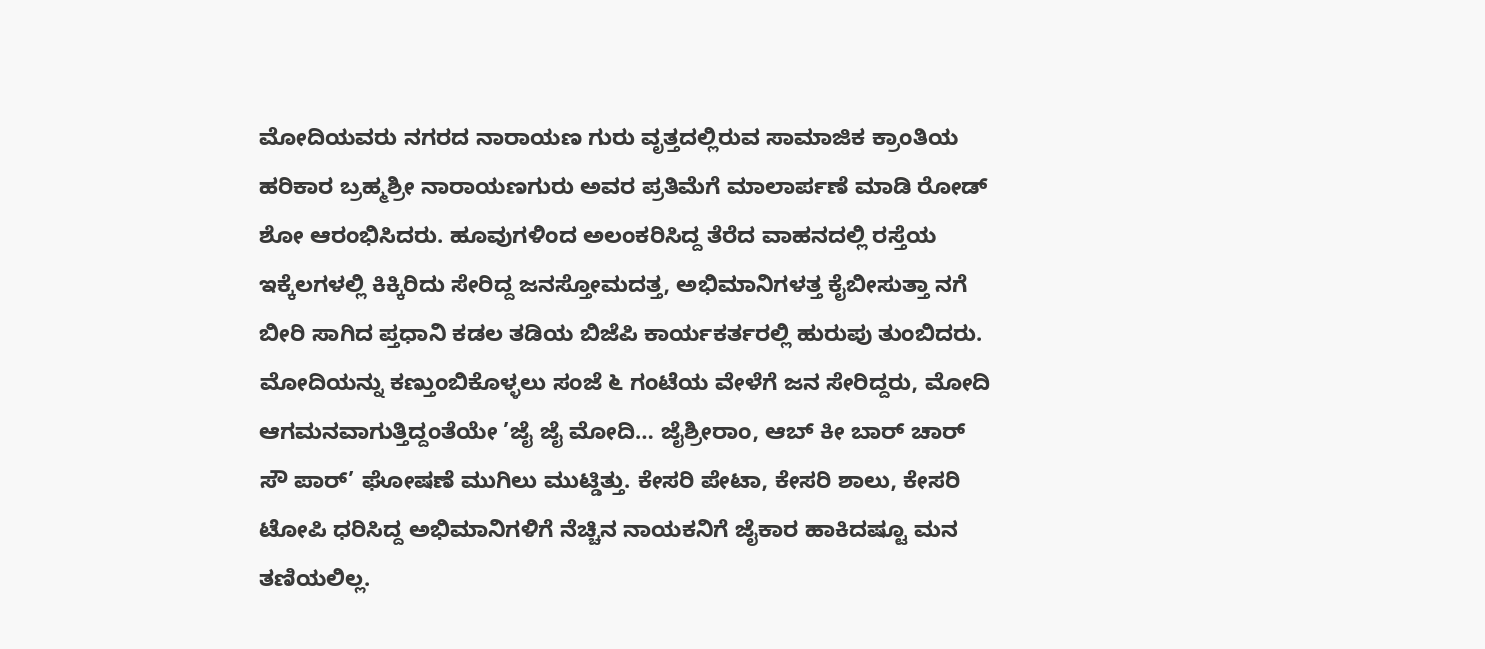ಮೋದಿಯವರು ನಗರದ ನಾರಾಯಣ ಗುರು ವೃತ್ತದಲ್ಲಿರುವ ಸಾಮಾಜಿಕ ಕ್ರಾಂತಿಯ ಹರಿಕಾರ ಬ್ರಹ್ಮಶ್ರೀ ನಾರಾಯಣಗುರು ಅವರ ಪ್ರತಿಮೆಗೆ ಮಾಲಾರ್ಪಣೆ ಮಾಡಿ ರೋಡ್ ಶೋ ಆರಂಭಿಸಿದರು. ಹೂವುಗಳಿಂದ ಅಲಂಕರಿಸಿದ್ದ ತೆರೆದ ವಾಹನದಲ್ಲಿ ರಸ್ತೆಯ ಇಕ್ಕೆಲಗಳಲ್ಲಿ ಕಿಕ್ಕಿರಿದು ಸೇರಿದ್ದ ಜನಸ್ತೋಮದತ್ತ, ಅಭಿಮಾನಿಗಳತ್ತ ಕೈಬೀಸುತ್ತಾ ನಗೆ ಬೀರಿ ಸಾಗಿದ ಪ್ತಧಾನಿ ಕಡಲ ತಡಿಯ ಬಿಜೆಪಿ ಕಾರ್ಯಕರ್ತರಲ್ಲಿ ಹುರುಪು ತುಂಬಿದರು.
ಮೋದಿಯನ್ನು ಕಣ್ತುಂಬಿಕೊಳ್ಳಲು ಸಂಜೆ ೬ ಗಂಟೆಯ ವೇಳೆಗೆ ಜನ ಸೇರಿದ್ದರು, ಮೋದಿ ಆಗಮನವಾಗುತ್ತಿದ್ದಂತೆಯೇ ’ಜೈ ಜೈ ಮೋದಿ… ಜೈಶ್ರೀರಾಂ, ಆಬ್ ಕೀ ಬಾರ್ ಚಾರ್ ಸೌ ಪಾರ್’ ಘೋಷಣೆ ಮುಗಿಲು ಮುಟ್ಡಿತ್ತು. ಕೇಸರಿ ಪೇಟಾ, ಕೇಸರಿ ಶಾಲು, ಕೇಸರಿ ಟೋಪಿ ಧರಿಸಿದ್ದ ಅಭಿಮಾನಿಗಳಿಗೆ ನೆಚ್ಚಿನ ನಾಯಕನಿಗೆ ಜೈಕಾರ ಹಾಕಿದಷ್ಟೂ ಮನ ತಣಿಯಲಿಲ್ಲ.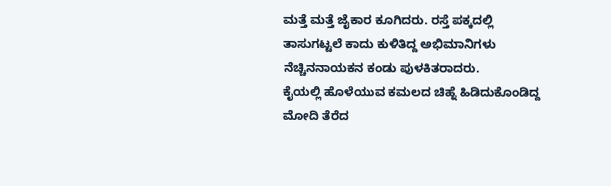ಮತ್ತೆ ಮತ್ತೆ ಜೈಕಾರ ಕೂಗಿದರು. ರಸ್ತೆ ಪಕ್ಕದಲ್ಲಿ ತಾಸುಗಟ್ಟಲೆ ಕಾದು ಕುಳಿತಿದ್ದ ಅಭಿಮಾನಿಗಳು ನೆಚ್ಚಿನನಾಯಕನ ಕಂಡು ಪುಳಕಿತರಾದರು.
ಕೈಯಲ್ಲಿ ಹೊಳೆಯುವ ಕಮಲದ ಚಿಹ್ನೆ ಹಿಡಿದುಕೊಂಡಿದ್ದ ಮೋದಿ ತೆರೆದ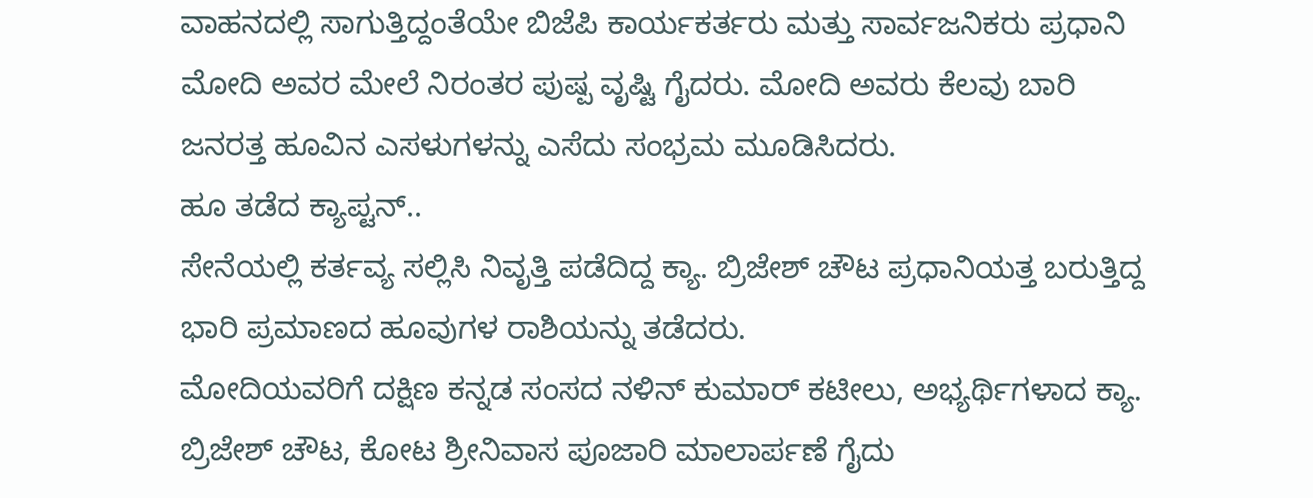ವಾಹನದಲ್ಲಿ ಸಾಗುತ್ತಿದ್ದಂತೆಯೇ ಬಿಜೆಪಿ ಕಾರ್ಯಕರ್ತರು ಮತ್ತು ಸಾರ್ವಜನಿಕರು ಪ್ರಧಾನಿ ಮೋದಿ ಅವರ ಮೇಲೆ ನಿರಂತರ ಪುಷ್ಪ ವೃಷ್ಟಿ ಗೈದರು. ಮೋದಿ ಅವರು ಕೆಲವು ಬಾರಿ ಜನರತ್ತ ಹೂವಿನ ಎಸಳುಗಳನ್ನು ಎಸೆದು ಸಂಭ್ರಮ ಮೂಡಿಸಿದರು.
ಹೂ ತಡೆದ ಕ್ಯಾಪ್ಟನ್..
ಸೇನೆಯಲ್ಲಿ ಕರ್ತವ್ಯ ಸಲ್ಲಿಸಿ ನಿವೃತ್ತಿ ಪಡೆದಿದ್ದ ಕ್ಯಾ. ಬ್ರಿಜೇಶ್ ಚೌಟ ಪ್ರಧಾನಿಯತ್ತ ಬರುತ್ತಿದ್ದ ಭಾರಿ ಪ್ರಮಾಣದ ಹೂವುಗಳ ರಾಶಿಯನ್ನು ತಡೆದರು.
ಮೋದಿಯವರಿಗೆ ದಕ್ಷಿಣ ಕನ್ನಡ ಸಂಸದ ನಳಿನ್ ಕುಮಾರ್ ಕಟೀಲು, ಅಭ್ಯರ್ಥಿಗಳಾದ ಕ್ಯಾ. ಬ್ರಿಜೇಶ್ ಚೌಟ, ಕೋಟ ಶ್ರೀನಿವಾಸ ಪೂಜಾರಿ ಮಾಲಾರ್ಪಣೆ ಗೈದು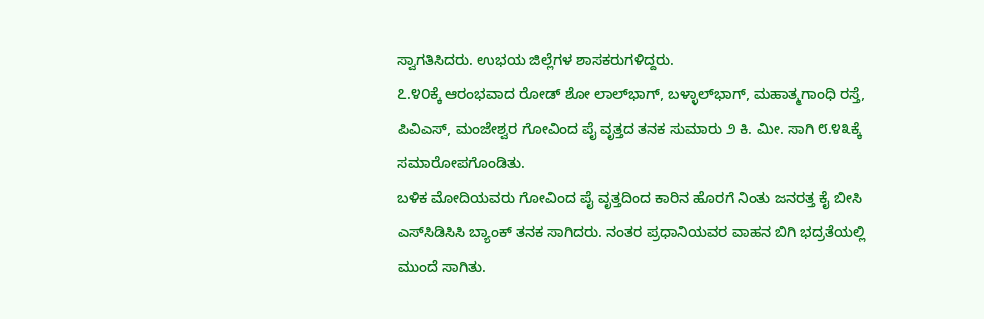ಸ್ವಾಗತಿಸಿದರು. ಉಭಯ ಜಿಲ್ಲೆಗಳ ಶಾಸಕರುಗಳಿದ್ದರು.
೭.೪೦ಕ್ಕೆ ಆರಂಭವಾದ ರೋಡ್ ಶೋ ಲಾಲ್‌ಭಾಗ್, ಬಳ್ಳಾಲ್‌ಭಾಗ್, ಮಹಾತ್ಮಗಾಂಧಿ ರಸ್ತೆ, ಪಿವಿಎಸ್, ಮಂಜೇಶ್ವರ ಗೋವಿಂದ ಪೈ ವೃತ್ತದ ತನಕ ಸುಮಾರು ೨ ಕಿ. ಮೀ. ಸಾಗಿ ೮.೪೩ಕ್ಕೆ ಸಮಾರೋಪಗೊಂಡಿತು.
ಬಳಿಕ ಮೋದಿಯವರು ಗೋವಿಂದ ಪೈ ವೃತ್ತದಿಂದ ಕಾರಿನ ಹೊರಗೆ ನಿಂತು ಜನರತ್ತ ಕೈ ಬೀಸಿ ಎಸ್‌ಸಿಡಿಸಿಸಿ ಬ್ಯಾಂಕ್ ತನಕ ಸಾಗಿದರು. ನಂತರ ಪ್ರಧಾನಿಯವರ ವಾಹನ ಬಿಗಿ ಭದ್ರತೆಯಲ್ಲಿ ಮುಂದೆ ಸಾಗಿತು.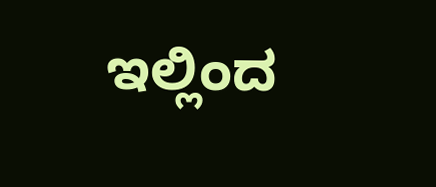ಇಲ್ಲಿಂದ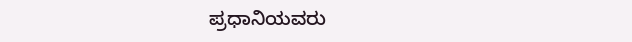ಪ್ರಧಾನಿಯವರು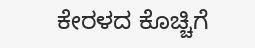ಕೇರಳದ ಕೊಚ್ಚಿಗೆ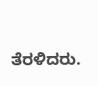ತೆರಳಿದರು.